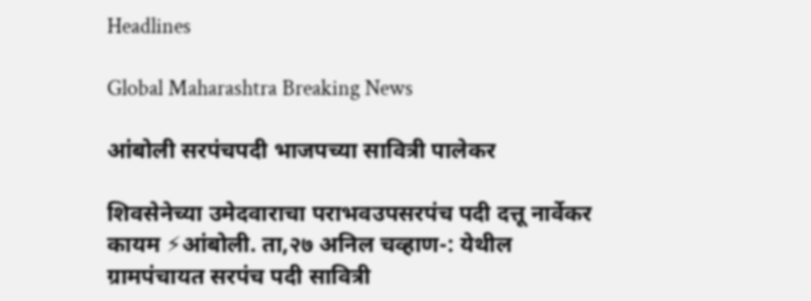Headlines

Global Maharashtra Breaking News

आंबोली सरपंचपदी भाजपच्या सावित्री पालेकर

शिवसेनेच्या उमेदवाराचा पराभवउपसरपंच पदी दत्तू नार्वेकर कायम ⚡आंबोली. ता,२७ अनिल चव्हाण-: येथील ग्रामपंचायत सरपंच पदी सावित्री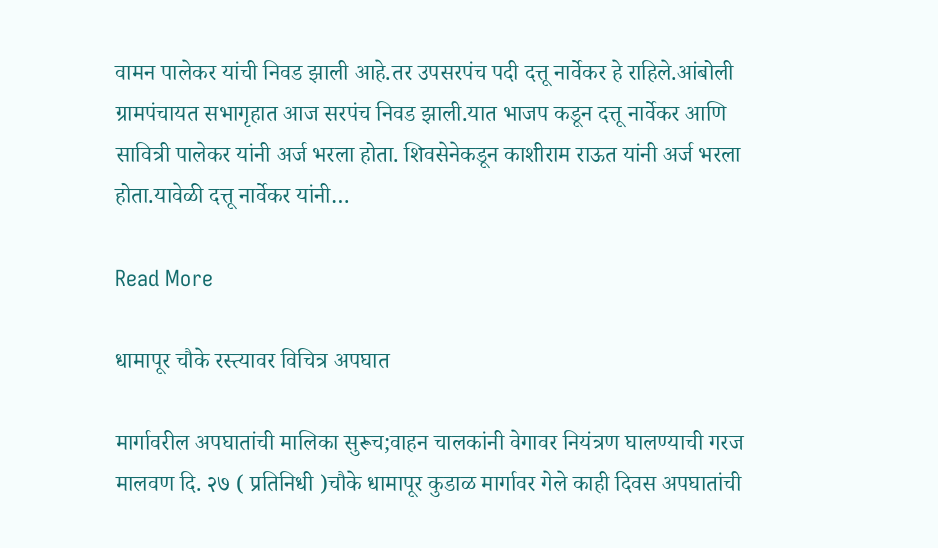वामन पालेकर यांची निवड झाली आहे.तर उपसरपंच पदी दत्तू नार्वेकर हे राहिले.आंबोली ग्रामपंचायत सभागृहात आज सरपंच निवड झाली.यात भाजप कडून दत्तू नार्वेकर आणि सावित्री पालेकर यांनी अर्ज भरला होता. शिवसेनेकडून काशीराम राऊत यांनी अर्ज भरला होता.यावेळी दत्तू नार्वेकर यांनी…

Read More

धामापूर चौके रस्त्यावर विचित्र अपघात

मार्गावरील अपघातांची मालिका सुरूच;वाहन चालकांनी वेगावर नियंत्रण घालण्याची गरज मालवण दि. २७ ( प्रतिनिधी )चौके धामापूर कुडाळ मार्गावर गेले काही दिवस अपघातांची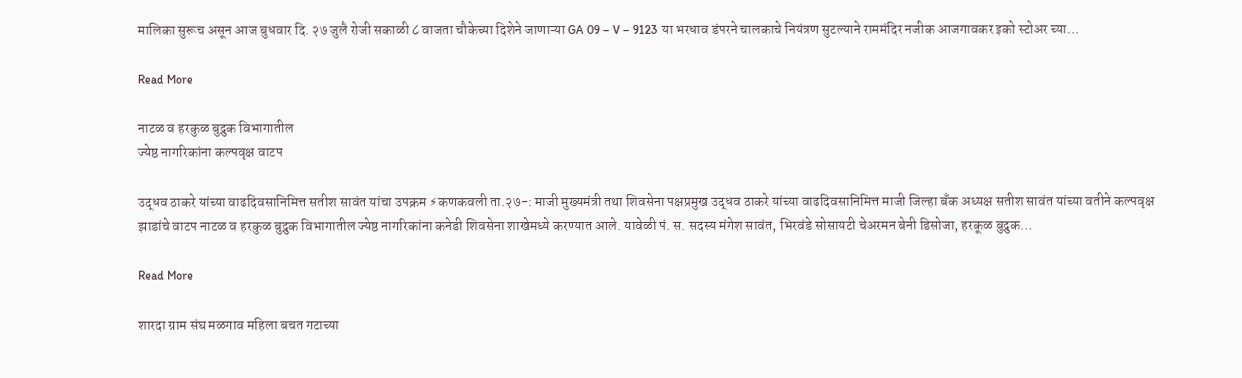मालिका सुरूच असून आज बुधवार दि. २७ जुलै रोजी सकाळी ८ वाजता चौकेच्या दिशेने जाणाऱ्या GA 09 – V – 9123 या भरधाव डंपरने चालकाचे नियंत्रण सुटल्याने राममंदिर नजीक आजगावकर इको स्टोअर च्या…

Read More

नाटळ व हरकुळ बुद्रुक विभागातील
ज्येष्ठ नागरिकांना कल्पवृक्ष वाटप

उद्धव ठाकरे यांच्या वाढदिवसानिमित्त सतीश सावंत यांचा उपक्रम ⚡कणकवली ता.२७-: माजी मुख्यमंत्री तथा शिवसेना पक्षप्रमुख उद्धव ठाकरे यांच्या वाढदिवसानिमित्त माजी जिल्हा बँक अध्यक्ष सतीश सावंत यांच्या वतीने कल्पवृक्ष झाडांचे वाटप नाटळ व हरकुळ बुद्रुक विभागातील ज्येष्ठ नागरिकांना कनेडी शिवसेना शाखेमध्ये करण्यात आले. यावेळी पं. स. सदस्य मंगेश सावंत, भिरवंडे सोसायटी चेअरमन बेनी डिसोजा, हरकूळ बुद्रुक…

Read More

शारदा ग्राम संघ मळगाव महिला बचत गटाच्या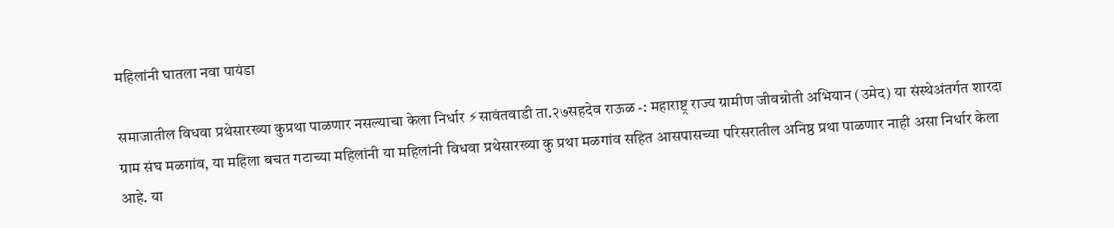महिलांनी घातला नवा पायंडा

समाजातील विधवा प्रथेसारख्या कुप्रथा पाळणार नसल्याचा केला निर्धार ⚡सावंतवाडी ता.२७सहदेव राऊळ -: महाराष्ट्र राज्य ग्रामीण जीवन्नोती अभियान (उमेद) या संस्थेअंतर्गत शारदा ग्राम संघ मळगांव, या महिला बचत गटाच्या महिलांनी या महिलांनी विधवा प्रथेसारख्या कु प्रथा मळगांव सहित आसपासच्या परिसरातील अनिष्ठ प्रथा पाळणार नाही असा निर्धार केला आहे. या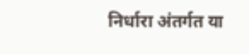निर्धारा अंतर्गत या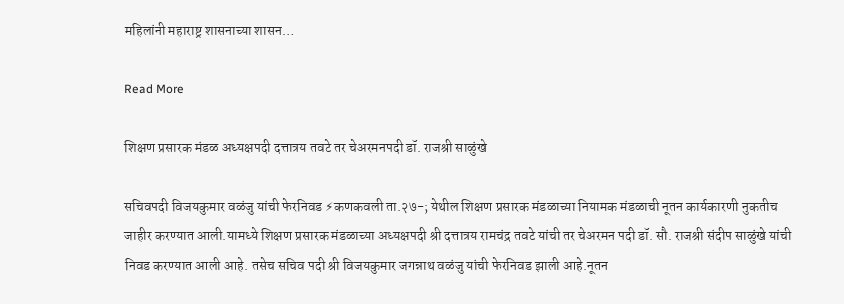महिलांनी महाराष्ट्र शासनाच्या शासन…

Read More

शिक्षण प्रसारक मंडळ अध्यक्षपदी दत्तात्रय तवटे तर चेअरमनपदी डॉ. राजश्री साळुंखे

सचिवपदी विजयकुमार वळंजु यांची फेरनिवड ⚡कणकवली ता.२७-; येथील शिक्षण प्रसारक मंडळाच्या नियामक मंडळाची नूतन कार्यकारणी नुकतीच जाहीर करण्यात आली.यामध्ये शिक्षण प्रसारक मंडळाच्या अध्यक्षपदी श्री दत्तात्रय रामचंद्र तवटे यांची तर चेअरमन पदी डॉ. सौ. राजश्री संदीप साळुंखे यांची निवड करण्यात आली आहे. तसेच सचिव पदी श्री विजयकुमार जगन्नाथ वळंजु यांची फेरनिवड झाली आहे.नूतन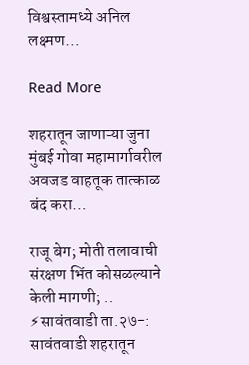विश्वस्तामध्ये अनिल लक्ष्मण…

Read More

शहरातून जाणाऱ्या जुना मुंबई गोवा महामार्गावरील अवजड वाहतूक तात्काळ बंद करा…

राजू बेग; मोती तलावाची संरक्षण भिंत कोसळल्याने केली मागणी; .. ⚡सावंतवाडी ता.२७-: सावंतवाडी शहरातून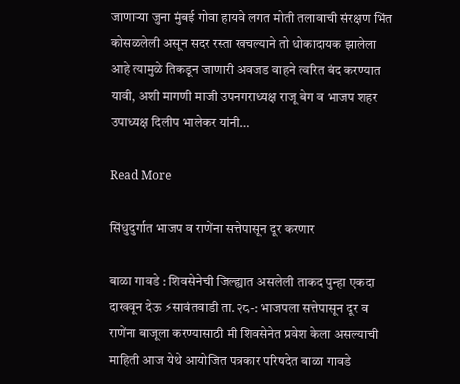जाणाऱ्या जुना मुंबई गोवा हायवे लगत मोती तलावाची संरक्षण भिंत कोसळलेली असून सदर रस्ता खचल्याने तो धोकादायक झालेला आहे त्यामुळे तिकडून जाणारी अवजड वाहने त्वरित बंद करण्यात यावी, अशी मागणी माजी उपनगराध्यक्ष राजू बेग व भाजप शहर उपाध्यक्ष दिलीप भालेकर यांनी…

Read More

सिंधुदुर्गात भाजप व राणेंना सत्तेपासून दूर करणार

बाळा गावडे : शिवसेनेची जिल्ह्यात असलेली ताकद पुन्हा एकदा दाखवून देऊ ⚡सावंतवाडी ता.२८-: भाजपला सत्तेपासून दूर व राणेंना बाजूला करण्यासाठी मी शिवसेनेत प्रवेश केला असल्याची माहिती आज येथे आयोजित पत्रकार परिषदेत बाळा गावडे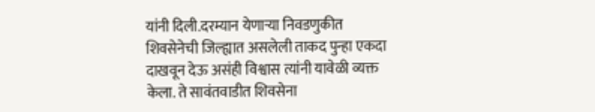यांनी दिली.दरम्यान येणाऱ्या निवडणुकीत शिवसेनेची जिल्ह्यात असलेली ताकद पुन्हा एकदा दाखवून देऊ असंही विश्वास त्यांनी यावेळी व्यक्त केला. ते सावंतवाडीत शिवसेना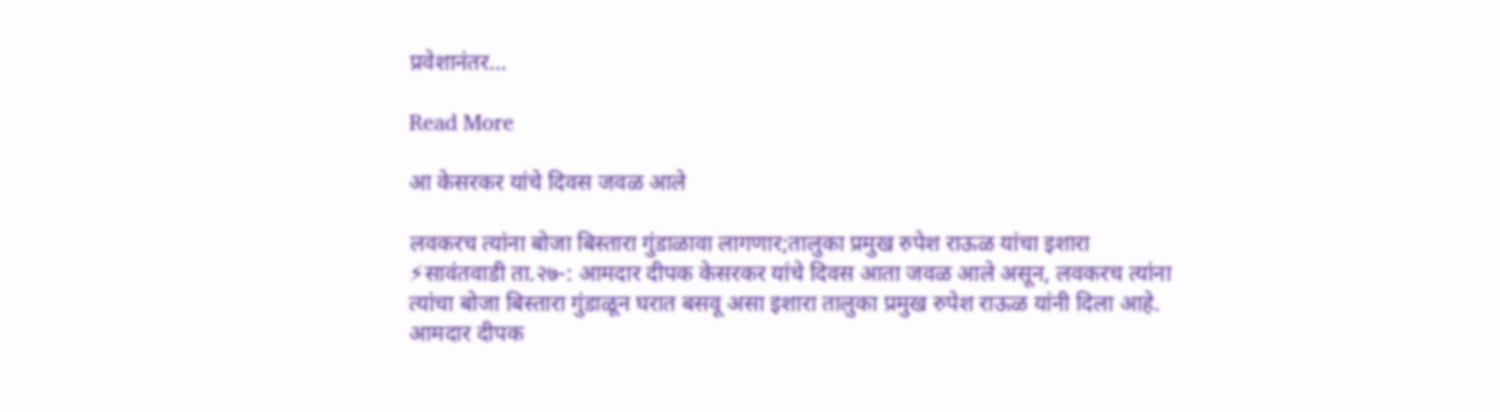प्रवेशानंतर…

Read More

आ केसरकर यांचे दिवस जवळ आले

लवकरच त्यांना बोजा बिस्तारा गुंडाळावा लागणार;तालुका प्रमुख रुपेश राऊळ यांचा इशारा ⚡सावंतवाडी ता.२७-: आमदार दीपक केसरकर यांचे दिवस आता जवळ आले असून, लवकरच त्यांना त्यांचा बोजा बिस्तारा गुंडाळून घरात बसवू असा इशारा तालुका प्रमुख रुपेश राऊळ यांनी दिला आहे. आमदार दीपक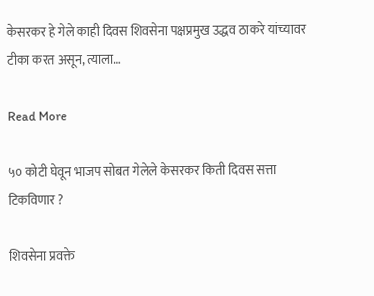केसरकर हे गेले काही दिवस शिवसेना पक्षप्रमुख उद्धव ठाकरे यांच्यावर टीका करत असून, त्याला…

Read More

५० कोटी घेवून भाजप सोबत गेलेले केसरकर किती दिवस सत्ता टिकविणार ?

शिवसेना प्रवक्ते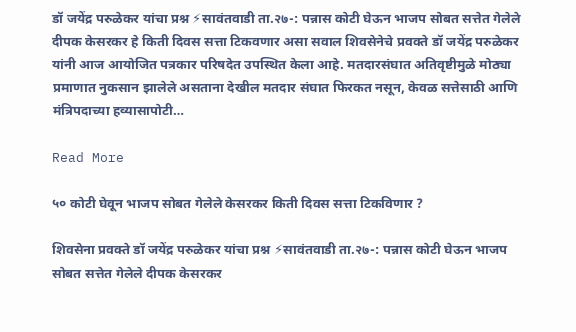डॉ जयेंद्र परुळेकर यांचा प्रश्न ⚡सावंतवाडी ता.२७-: पन्नास कोटी घेऊन भाजप सोबत सत्तेत गेलेले दीपक केसरकर हे किती दिवस सत्ता टिकवणार असा सवाल शिवसेनेचे प्रवक्ते डॉ जयेंद्र परुळेकर यांनी आज आयोजित पत्रकार परिषदेत उपस्थित केला आहे. मतदारसंघात अतिवृष्टीमुळे मोठ्या प्रमाणात नुकसान झालेले असताना देखील मतदार संघात फिरकत नसून, केवळ सत्तेसाठी आणि मंत्रिपदाच्या हव्यासापोटी…

Read More

५० कोटी घेवून भाजप सोबत गेलेले केसरकर किती दिवस सत्ता टिकविणार ?

शिवसेना प्रवक्ते डॉ जयेंद्र परुळेकर यांचा प्रश्न ⚡सावंतवाडी ता.२७-: पन्नास कोटी घेऊन भाजप सोबत सत्तेत गेलेले दीपक केसरकर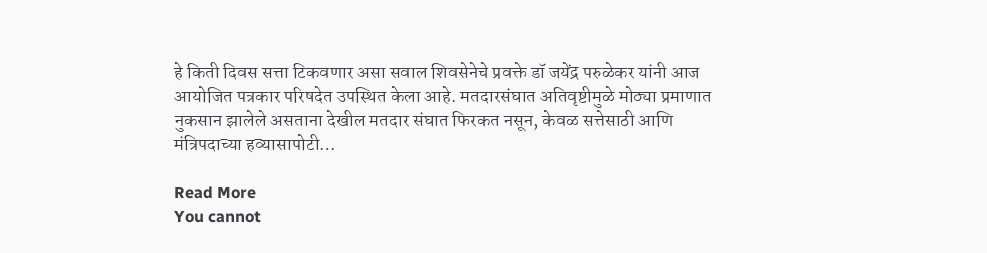हे किती दिवस सत्ता टिकवणार असा सवाल शिवसेनेचे प्रवक्ते डॉ जयेंद्र परुळेकर यांनी आज आयोजित पत्रकार परिषदेत उपस्थित केला आहे. मतदारसंघात अतिवृष्टीमुळे मोठ्या प्रमाणात नुकसान झालेले असताना देखील मतदार संघात फिरकत नसून, केवळ सत्तेसाठी आणि मंत्रिपदाच्या हव्यासापोटी…

Read More
You cannot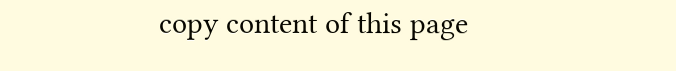copy content of this page